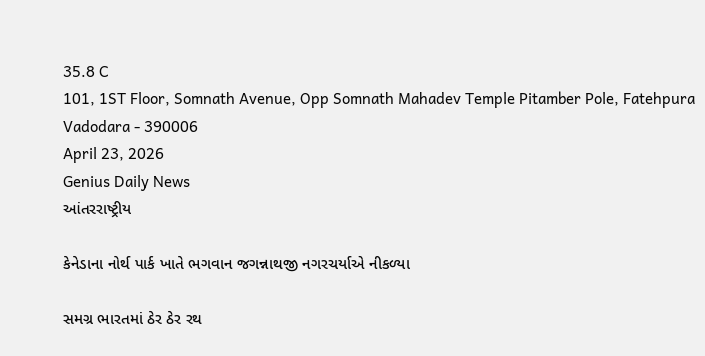35.8 C
101, 1ST Floor, Somnath Avenue, Opp Somnath Mahadev Temple Pitamber Pole, Fatehpura Vadodara - 390006
April 23, 2026
Genius Daily News
આંતરરાષ્ટ્રીય

કેનેડાના નોર્થ પાર્ક ખાતે ભગવાન જગન્નાથજી નગરચર્યાએ નીકળ્યા

સમગ્ર ભારતમાં ઠેર ઠેર રથ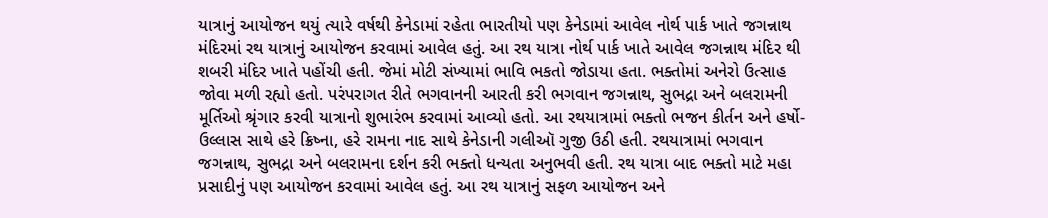યાત્રાનું આયોજન થયું ત્યારે વર્ષથી કેનેડામાં રહેતા ભારતીયો પણ કેનેડામાં આવેલ નોર્થ પાર્ક ખાતે જગન્નાથ મંદિરમાં રથ યાત્રાનું આયોજન કરવામાં આવેલ હતું. આ રથ યાત્રા નોર્થ પાર્ક ખાતે આવેલ જગન્નાથ મંદિર થી શબરી મંદિર ખાતે પહોંચી હતી. જેમાં મોટી સંખ્યામાં ભાવિ ભકતો જોડાયા હતા. ભક્તોમાં અનેરો ઉત્સાહ જોવા મળી રહ્યો હતો. પરંપરાગત રીતે ભગવાનની આરતી કરી ભગવાન જગન્નાથ, સુભદ્રા અને બલરામની મૂર્તિ‌ઓ શ્રૃંગાર કરવી યાત્રાનો શુભારંભ કરવામાં આવ્યો હતો. આ રથયાત્રામાં ભક્તો ભજન કીર્તન અને હર્ષો-ઉલ્લાસ સાથે હરે ક્રિષ્ના, હરે રામના નાદ સાથે કેનેડાની ગલીઑ ગુજી ઉઠી હતી. રથયાત્રામાં ભગવાન જગન્નાથ, સુભદ્રા અને બલરામના દર્શન કરી ભક્તો ધન્યતા અનુભવી હતી. રથ યાત્રા બાદ ભક્તો માટે મહા પ્રસાદીનું પણ આયોજન કરવામાં આવેલ હતું. આ રથ યાત્રાનું સફળ આયોજન અને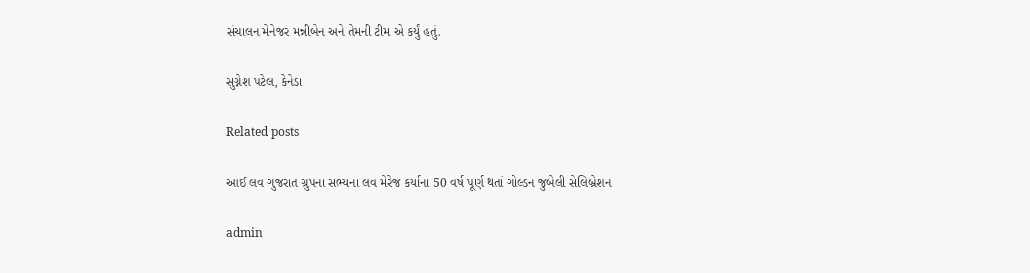સંચાલન મેનેજર મન્નીબેન અને તેમની ટીમ એ કર્યું હતું.

સુગ્નેશ પટેલ, કેનેડા

Related posts

આઈ લવ ગુજરાત ગ્રુપના સભ્યના લવ મેરેજ કર્યાના 50 વર્ષ પૂર્ણ થતાં ગોલ્ડન જુબેલી સેલિબ્રેશન

admin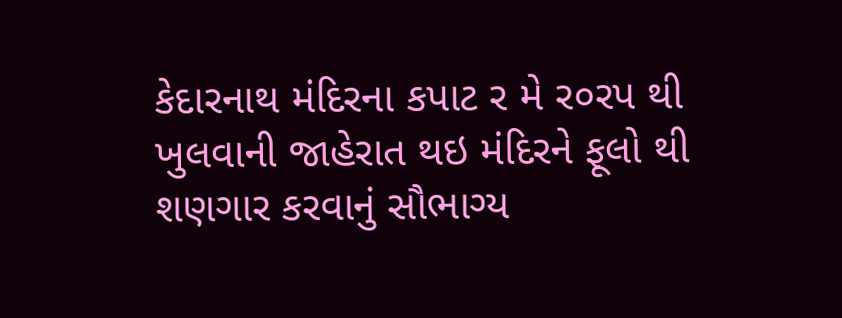કેદારનાથ મંદિરના કપાટ ર મે ર૦રપ થી ખુલવાની જાહેરાત થઇ મંદિરને ફૂલો થી શણગાર કરવાનું સૌભાગ્ય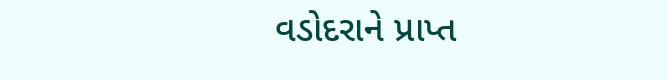વડોદરાને પ્રાપ્ત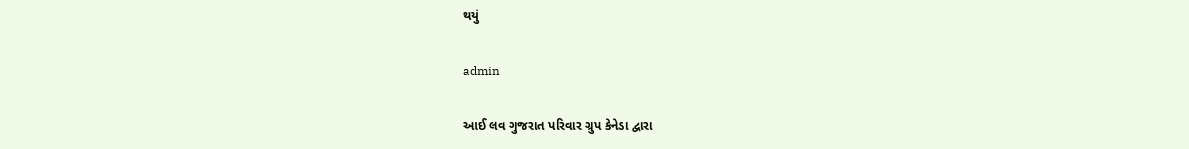થયું

admin

આઈ લવ ગુજરાત પરિવાર ગ્રુપ કેનેડા દ્વારા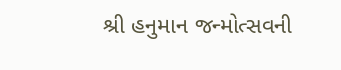શ્રી હનુમાન જન્મોત્સવની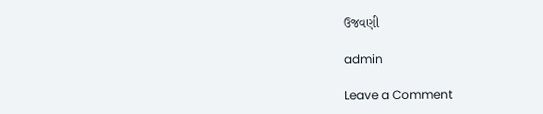ઉજવણી

admin

Leave a Comment